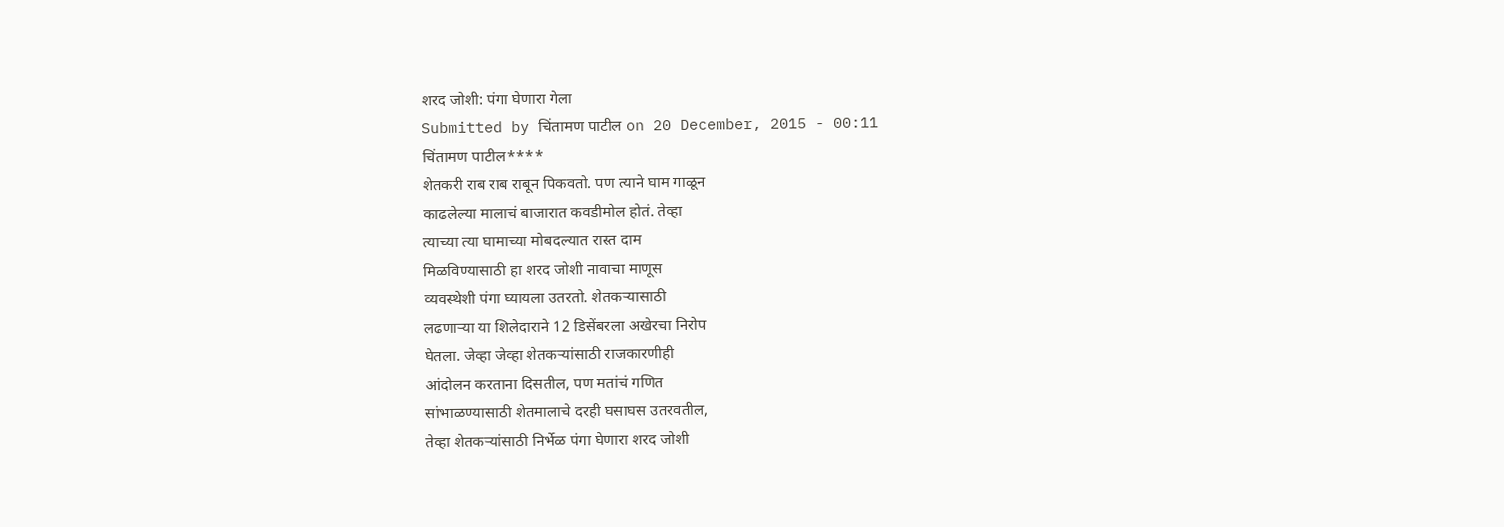शरद जोशी: पंगा घेणारा गेला
Submitted by चिंतामण पाटील on 20 December, 2015 - 00:11
चिंतामण पाटील****
शेतकरी राब राब राबून पिकवतो. पण त्याने घाम गाळून
काढलेल्या मालाचं बाजारात कवडीमोल होतं. तेव्हा
त्याच्या त्या घामाच्या मोबदल्यात रास्त दाम
मिळविण्यासाठी हा शरद जोशी नावाचा माणूस
व्यवस्थेशी पंगा घ्यायला उतरतो. शेतकऱ्यासाठी
लढणाऱ्या या शिलेदाराने 12 डिसेंबरला अखेरचा निरोप
घेतला. जेव्हा जेव्हा शेतकऱ्यांसाठी राजकारणीही
आंदोलन करताना दिसतील, पण मतांचं गणित
सांभाळण्यासाठी शेतमालाचे दरही घसाघस उतरवतील,
तेव्हा शेतकऱ्यांसाठी निर्भेळ पंगा घेणारा शरद जोशी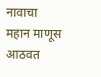नावाचा महान माणूस आठवत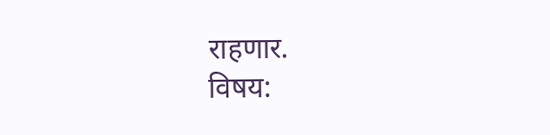राहणार.
विषय: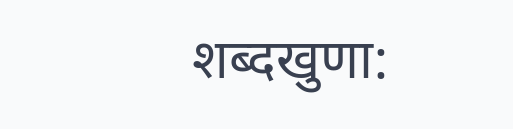शब्दखुणा: